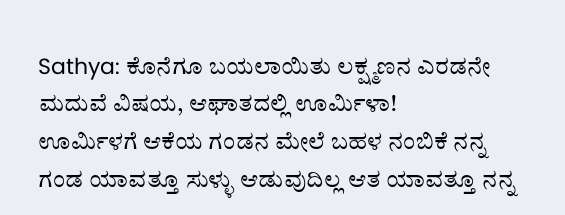Sathya: ಕೊನೆಗೂ ಬಯಲಾಯಿತು ಲಕ್ಷ್ಮಣನ ಎರಡನೇ ಮದುವೆ ವಿಷಯ, ಆಘಾತದಲ್ಲಿ ಊರ್ಮಿಳಾ!
ಊರ್ಮಿಳಗೆ ಆಕೆಯ ಗಂಡನ ಮೇಲೆ ಬಹಳ ನಂಬಿಕೆ ನನ್ನ ಗಂಡ ಯಾವತ್ತೂ ಸುಳ್ಳು ಆಡುವುದಿಲ್ಲ ಆತ ಯಾವತ್ತೂ ನನ್ನ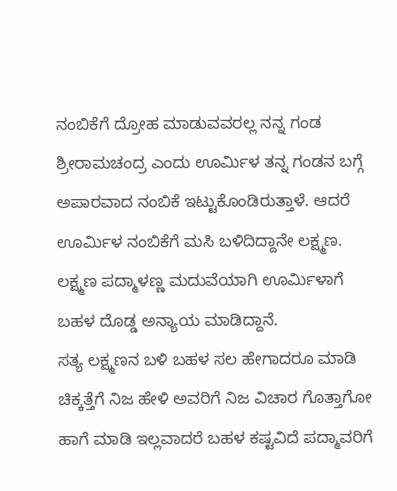ನಂಬಿಕೆಗೆ ದ್ರೋಹ ಮಾಡುವವರಲ್ಲ ನನ್ನ ಗಂಡ ಶ್ರೀರಾಮಚಂದ್ರ ಎಂದು ಊರ್ಮಿಳ ತನ್ನ ಗಂಡನ ಬಗ್ಗೆ ಅಪಾರವಾದ ನಂಬಿಕೆ ಇಟ್ಟುಕೊಂಡಿರುತ್ತಾಳೆ. ಆದರೆ ಊರ್ಮಿಳ ನಂಬಿಕೆಗೆ ಮಸಿ ಬಳಿದಿದ್ದಾನೇ ಲಕ್ಷ್ಮಣ. ಲಕ್ಷ್ಮಣ ಪದ್ಮಾಳಣ್ಣ ಮದುವೆಯಾಗಿ ಊರ್ಮಿಳಾಗೆ ಬಹಳ ದೊಡ್ಡ ಅನ್ಯಾಯ ಮಾಡಿದ್ದಾನೆ.
ಸತ್ಯ ಲಕ್ಷ್ಮಣನ ಬಳಿ ಬಹಳ ಸಲ ಹೇಗಾದರೂ ಮಾಡಿ ಚಿಕ್ಕತ್ತೆಗೆ ನಿಜ ಹೇಳಿ ಅವರಿಗೆ ನಿಜ ವಿಚಾರ ಗೊತ್ತಾಗೋ ಹಾಗೆ ಮಾಡಿ ಇಲ್ಲವಾದರೆ ಬಹಳ ಕಷ್ಟವಿದೆ ಪದ್ಮಾವರಿಗೆ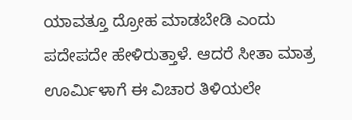ಯಾವತ್ತೂ ದ್ರೋಹ ಮಾಡಬೇಡಿ ಎಂದು ಪದೇಪದೇ ಹೇಳಿರುತ್ತಾಳೆ. ಆದರೆ ಸೀತಾ ಮಾತ್ರ ಊರ್ಮಿಳಾಗೆ ಈ ವಿಚಾರ ತಿಳಿಯಲೇ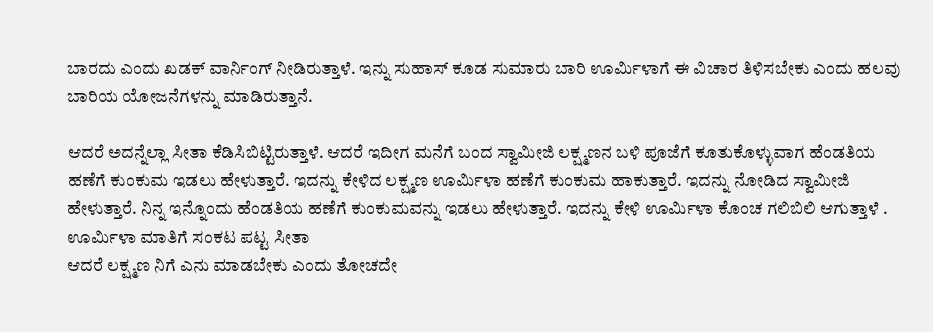ಬಾರದು ಎಂದು ಖಡಕ್ ವಾರ್ನಿಂಗ್ ನೀಡಿರುತ್ತಾಳೆ. ಇನ್ನು ಸುಹಾಸ್ ಕೂಡ ಸುಮಾರು ಬಾರಿ ಊರ್ಮಿಳಾಗೆ ಈ ವಿಚಾರ ತಿಳಿಸಬೇಕು ಎಂದು ಹಲವು ಬಾರಿಯ ಯೋಜನೆಗಳನ್ನು ಮಾಡಿರುತ್ತಾನೆ.

ಆದರೆ ಅದನ್ನೆಲ್ಲಾ ಸೀತಾ ಕೆಡಿಸಿಬಿಟ್ಟಿರುತ್ತಾಳೆ. ಆದರೆ ಇದೀಗ ಮನೆಗೆ ಬಂದ ಸ್ವಾಮೀಜಿ ಲಕ್ಷ್ಮಣನ ಬಳಿ ಪೂಜೆಗೆ ಕೂತುಕೊಳ್ಳುವಾಗ ಹೆಂಡತಿಯ ಹಣೆಗೆ ಕುಂಕುಮ ಇಡಲು ಹೇಳುತ್ತಾರೆ. ಇದನ್ನು ಕೇಳಿದ ಲಕ್ಷ್ಮಣ ಊರ್ಮಿಳಾ ಹಣೆಗೆ ಕುಂಕುಮ ಹಾಕುತ್ತಾರೆ. ಇದನ್ನು ನೋಡಿದ ಸ್ವಾಮೀಜಿ ಹೇಳುತ್ತಾರೆ. ನಿನ್ನ ಇನ್ನೊಂದು ಹೆಂಡತಿಯ ಹಣೆಗೆ ಕುಂಕುಮವನ್ನು ಇಡಲು ಹೇಳುತ್ತಾರೆ. ಇದನ್ನು ಕೇಳಿ ಊರ್ಮಿಳಾ ಕೊಂಚ ಗಲಿಬಿಲಿ ಆಗುತ್ತಾಳೆ .
ಊರ್ಮಿಳಾ ಮಾತಿಗೆ ಸಂಕಟ ಪಟ್ಟ ಸೀತಾ
ಆದರೆ ಲಕ್ಷ್ಮಣ ನಿಗೆ ಎನು ಮಾಡಬೇಕು ಎಂದು ತೋಚದೇ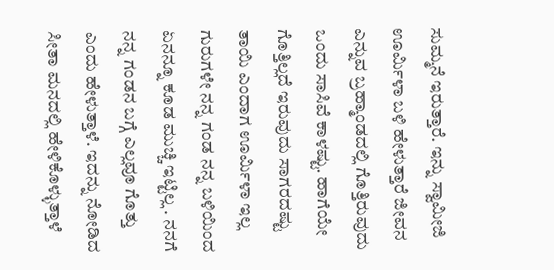ಸುಮ್ಮನೆ ಇರುತ್ತಾರೆ. ಇನ್ನು ಸ್ವಾಮೀಜಿ ಊರ್ಮಿಳಾ ಬಳಿ ಹೇಳುತ್ತಾರೆ ಜೀವನ ಎನ್ನುವ ಬ್ರಹ್ಮಾಂಡದಲ್ಲಿ ಗೊತ್ತಿರುವುದು ಒಂದು ಸಾಸಿವೆ ಕಾಳಷ್ಟು. ಹಾಗೆಯೇ ಗೊತ್ತಿಲ್ಲದೆ ಇರುವುದು ಸಾಗರದಷ್ಟು ತಾಯಿ ಎಂದಾಗ ಊರ್ಮಿಳಾ ಇಲ್ಲ ಗುರುಗಳೇ ನನ್ನ ಗಂಡ ನನ್ನ ಬಳಿಯಿಂದ ಏನನ್ನೂ ಕೂಡ ಮುಚ್ಚಿ ಇಟ್ಟಿಲ್ಲ . ನನಗೆ ನನ್ನ ಗಂಡನ ಬಗ್ಗೆ ಎಲ್ಲವೂ ಗೊತ್ತು ಎಂದು ಹೇಳುತ್ತಾಳೆ. ಇದನ್ನು ನೋಡಿದ ಸೀತಾ ಮನದಲ್ಲಿ ಹೇಳಿಕೊಳ್ಳುತ್ತಾಳೆ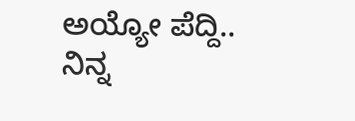ಅಯ್ಯೋ ಪೆದ್ದಿ.. ನಿನ್ನ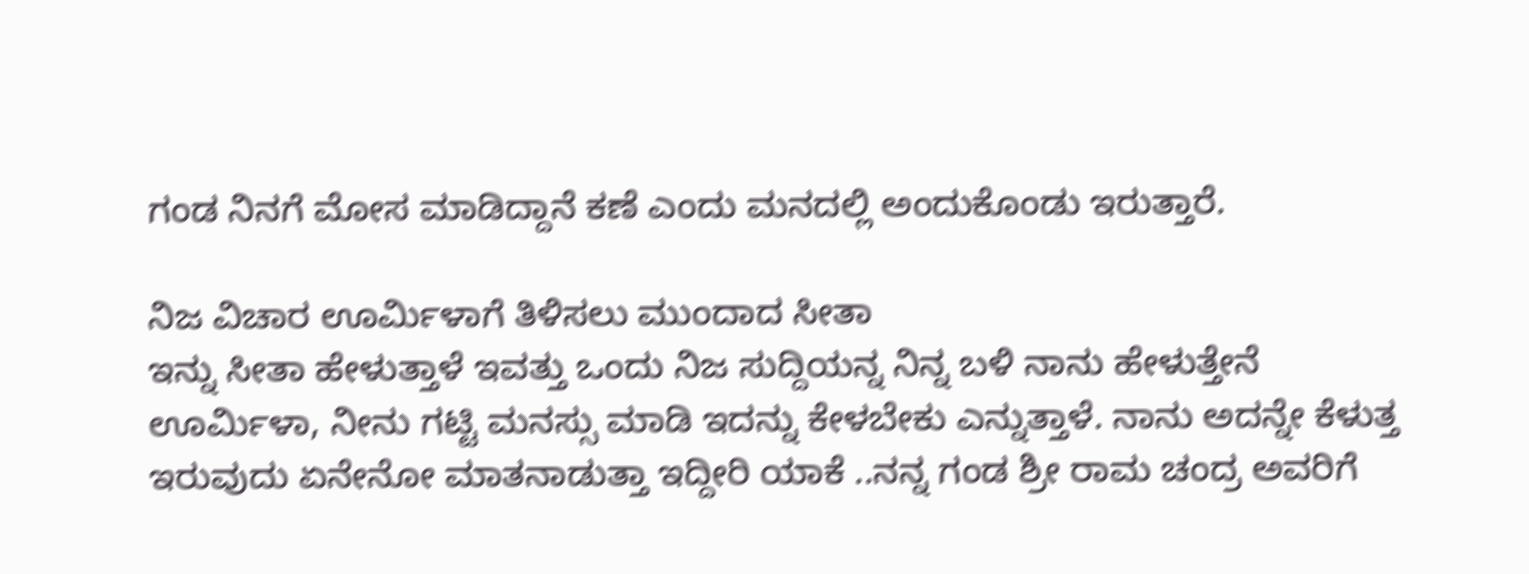ಗಂಡ ನಿನಗೆ ಮೋಸ ಮಾಡಿದ್ದಾನೆ ಕಣೆ ಎಂದು ಮನದಲ್ಲಿ ಅಂದುಕೊಂಡು ಇರುತ್ತಾರೆ.

ನಿಜ ವಿಚಾರ ಊರ್ಮಿಳಾಗೆ ತಿಳಿಸಲು ಮುಂದಾದ ಸೀತಾ
ಇನ್ನು ಸೀತಾ ಹೇಳುತ್ತಾಳೆ ಇವತ್ತು ಒಂದು ನಿಜ ಸುದ್ದಿಯನ್ನ ನಿನ್ನ ಬಳಿ ನಾನು ಹೇಳುತ್ತೇನೆ ಊರ್ಮಿಳಾ, ನೀನು ಗಟ್ಟಿ ಮನಸ್ಸು ಮಾಡಿ ಇದನ್ನು ಕೇಳಬೇಕು ಎನ್ನುತ್ತಾಳೆ. ನಾನು ಅದನ್ನೇ ಕೆಳುತ್ತ ಇರುವುದು ಏನೇನೋ ಮಾತನಾಡುತ್ತಾ ಇದ್ದೀರಿ ಯಾಕೆ ..ನನ್ನ ಗಂಡ ಶ್ರೀ ರಾಮ ಚಂದ್ರ ಅವರಿಗೆ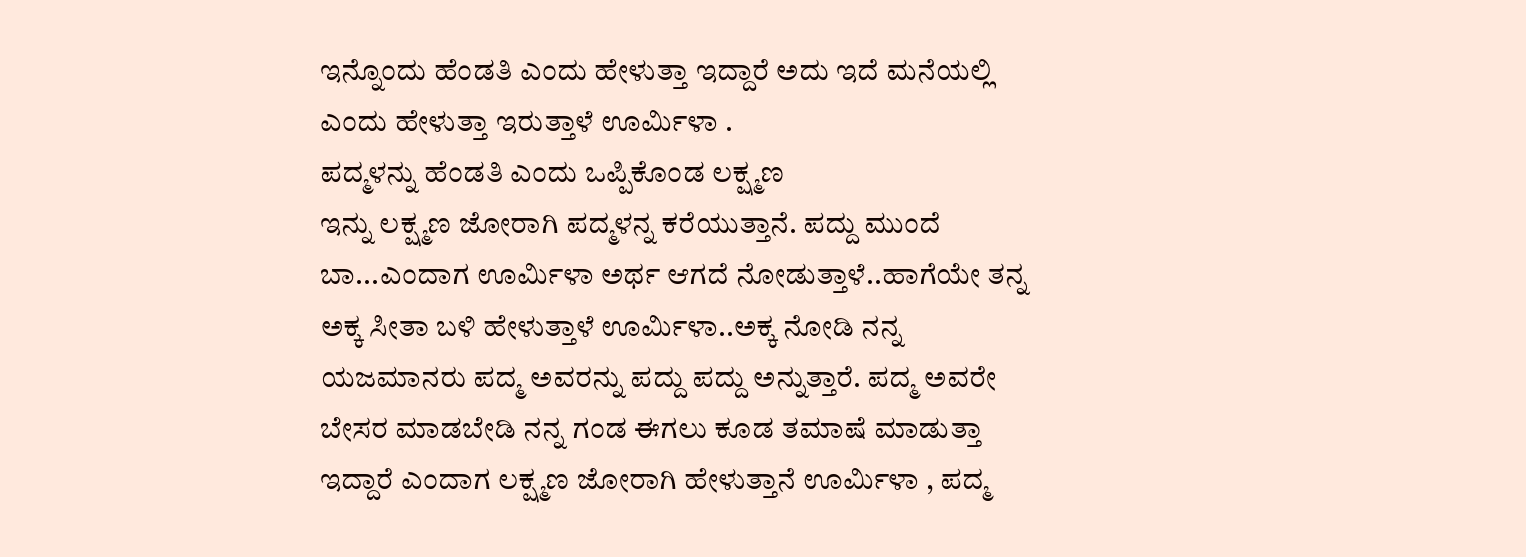ಇನ್ನೊಂದು ಹೆಂಡತಿ ಎಂದು ಹೇಳುತ್ತಾ ಇದ್ದಾರೆ ಅದು ಇದೆ ಮನೆಯಲ್ಲಿ ಎಂದು ಹೇಳುತ್ತಾ ಇರುತ್ತಾಳೆ ಊರ್ಮಿಳಾ .
ಪದ್ಮಳನ್ನು ಹೆಂಡತಿ ಎಂದು ಒಪ್ಪಿಕೊಂಡ ಲಕ್ಷ್ಮಣ
ಇನ್ನು ಲಕ್ಷ್ಮಣ ಜೋರಾಗಿ ಪದ್ಮಳನ್ನ ಕರೆಯುತ್ತಾನೆ. ಪದ್ದು ಮುಂದೆ ಬಾ...ಎಂದಾಗ ಊರ್ಮಿಳಾ ಅರ್ಥ ಆಗದೆ ನೋಡುತ್ತಾಳೆ..ಹಾಗೆಯೇ ತನ್ನ ಅಕ್ಕ ಸೀತಾ ಬಳಿ ಹೇಳುತ್ತಾಳೆ ಊರ್ಮಿಳಾ..ಅಕ್ಕ ನೋಡಿ ನನ್ನ ಯಜಮಾನರು ಪದ್ಮ ಅವರನ್ನು ಪದ್ದು ಪದ್ದು ಅನ್ನುತ್ತಾರೆ. ಪದ್ಮ ಅವರೇ ಬೇಸರ ಮಾಡಬೇಡಿ ನನ್ನ ಗಂಡ ಈಗಲು ಕೂಡ ತಮಾಷೆ ಮಾಡುತ್ತಾ ಇದ್ದಾರೆ ಎಂದಾಗ ಲಕ್ಷ್ಮಣ ಜೋರಾಗಿ ಹೇಳುತ್ತಾನೆ ಊರ್ಮಿಳಾ , ಪದ್ಮ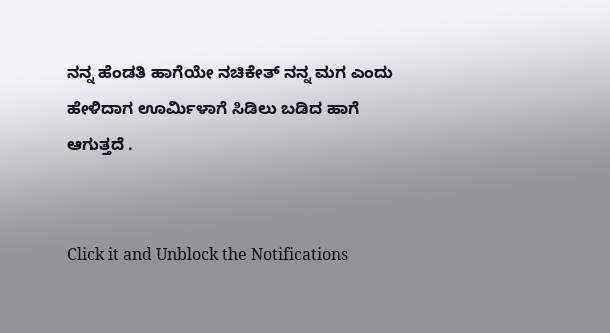ನನ್ನ ಹೆಂಡತಿ ಹಾಗೆಯೇ ನಚಿಕೇತ್ ನನ್ನ ಮಗ ಎಂದು ಹೇಳಿದಾಗ ಊರ್ಮಿಳಾಗೆ ಸಿಡಿಲು ಬಡಿದ ಹಾಗೆ ಆಗುತ್ತದೆ .


Click it and Unblock the Notifications